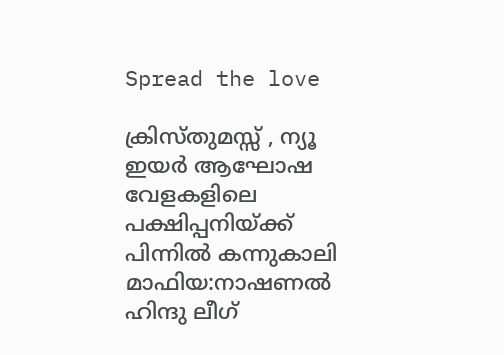Spread the love

ക്രിസ്തുമസ്സ് , ന്യൂ ഇയര്‍ ആഘോഷ വേളകളിലെ പക്ഷിപ്പനിയ്ക്ക് പിന്നില്‍ കന്നുകാലി മാഫിയ:നാഷണല്‍ ഹിന്ദു ലീഗ്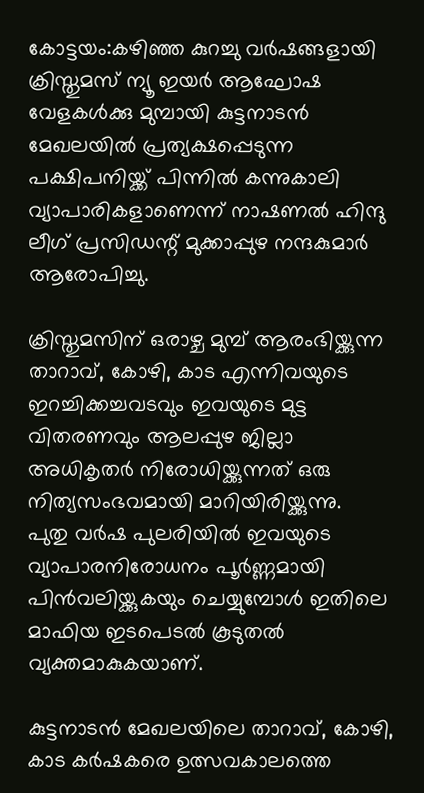കോട്ടയം:കഴിഞ്ഞ കുറച്ചു വര്‍ഷങ്ങളായി ക്രിസ്തുമസ് ന്യൂ ഇയര്‍ ആഘോഷ വേളകള്‍ക്കു മുമ്പായി കുട്ടനാടന്‍ മേഖലയില്‍ പ്രത്യക്ഷപ്പെടുന്ന പക്ഷിപനിയ്ക്ക് പിന്നില്‍ കന്നുകാലി വ്യാപാരികളാണെന്ന് നാഷണല്‍ ഹിന്ദു ലീഗ് പ്രസിഡന്റ് മുക്കാപ്പുഴ നന്ദകുമാര്‍ ആരോപിച്ചു.

ക്രിസ്തുമസിന് ഒരാഴ്ച മുമ്പ് ആരംഭിയ്ക്കുന്ന താറാവ്, കോഴി, കാട എന്നിവയുടെ ഇറച്ചിക്കച്ചവടവും ഇവയുടെ മുട്ട വിതരണവും ആലപ്പുഴ ജില്ലാ അധികൃതര്‍ നിരോധിയ്ക്കുന്നത് ഒരു നിത്യസംഭവമായി മാറിയിരിയ്ക്കുന്നു.
പുതു വര്‍ഷ പുലരിയില്‍ ഇവയുടെ വ്യാപാരനിരോധനം പൂര്‍ണ്ണമായി പിന്‍വലിയ്ക്കുകയും ചെയ്യുമ്പോള്‍ ഇതിലെ മാഫിയ ഇടപെടല്‍ കൂടുതല്‍ വ്യക്തമാകുകയാണ്.

കുട്ടനാടന്‍ മേഖലയിലെ താറാവ്, കോഴി, കാട കര്‍ഷകരെ ഉത്സവകാലത്തെ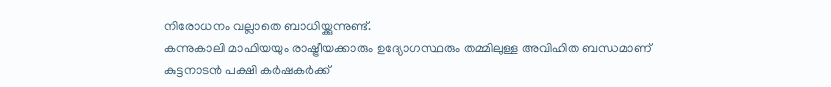നിരോധനം വല്ലാതെ ബാധിയ്ക്കുന്നുണ്ട്.
കന്നുകാലി മാഫിയയും രാഷ്ട്രീയക്കാരും ഉദ്യോഗസ്ഥരും തമ്മിലുള്ള അവിഹിത ബന്ധമാണ് കുട്ടനാടന്‍ പക്ഷി കര്‍ഷകര്‍ക്ക്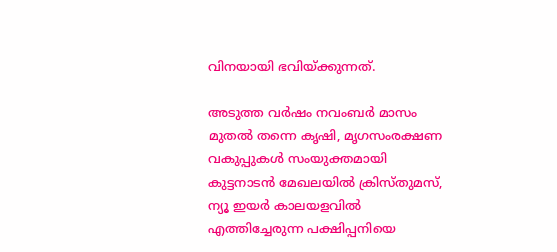വിനയായി ഭവിയ്ക്കുന്നത്.

അടുത്ത വര്‍ഷം നവംബര്‍ മാസം മുതല്‍ തന്നെ കൃഷി, മൃഗസംരക്ഷണ വകുപ്പുകള്‍ സംയുക്തമായി കുട്ടനാടന്‍ മേഖലയില്‍ ക്രിസ്തുമസ്, ന്യൂ ഇയര്‍ കാലയളവില്‍ എത്തിച്ചേരുന്ന പക്ഷിപ്പനിയെ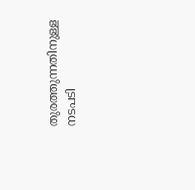തുരത്തുന്നതിനുള്ള നടപടി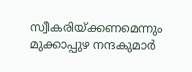സ്വീകരിയ്ക്കണമെന്നും മുക്കാപ്പുഴ നന്ദകുമാര്‍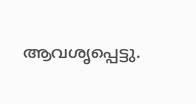ആവശൃപ്പെട്ടു.